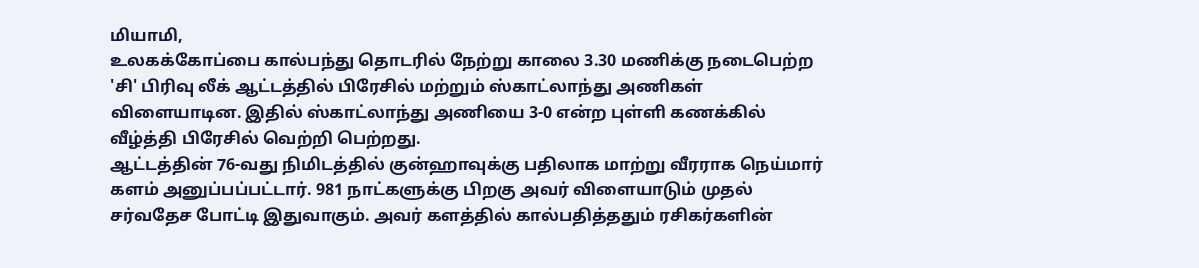மியாமி,
உலகக்கோப்பை கால்பந்து தொடரில் நேற்று காலை 3.30 மணிக்கு நடைபெற்ற 'சி' பிரிவு லீக் ஆட்டத்தில் பிரேசில் மற்றும் ஸ்காட்லாந்து அணிகள் விளையாடின. இதில் ஸ்காட்லாந்து அணியை 3-0 என்ற புள்ளி கணக்கில் வீழ்த்தி பிரேசில் வெற்றி பெற்றது.
ஆட்டத்தின் 76-வது நிமிடத்தில் குன்ஹாவுக்கு பதிலாக மாற்று வீரராக நெய்மார் களம் அனுப்பப்பட்டார். 981 நாட்களுக்கு பிறகு அவர் விளையாடும் முதல் சர்வதேச போட்டி இதுவாகும். அவர் களத்தில் கால்பதித்ததும் ரசிகர்களின்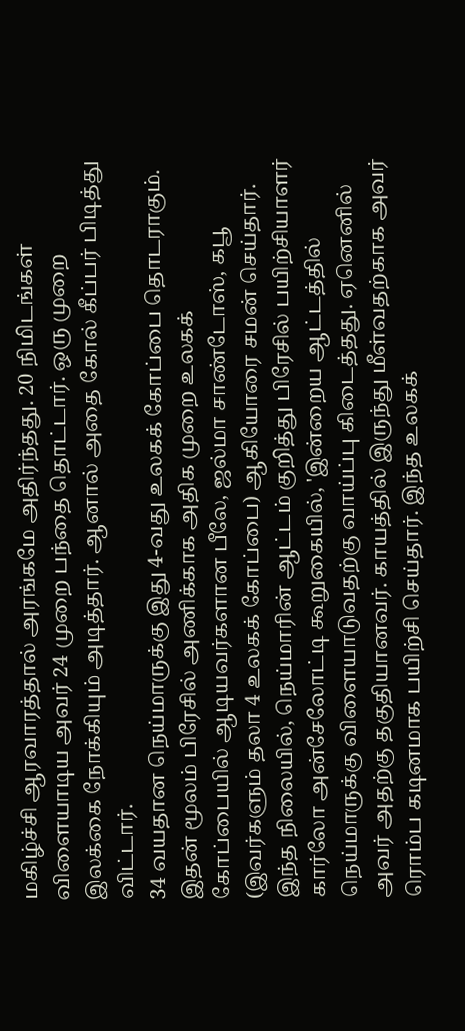மகிழ்ச்சி ஆரவாரத்தால் அரங்கமே அதிர்ந்தது. 20 நிமிடங்கள் விளையாடிய அவர் 24 முறை பந்தை தொட்டார். ஒரு முறை இலக்கை நோக்கியும் அடித்தார். ஆனால் அதை கோல் கீப்பர் பிடித்து விட்டார்.
34 வயதான நெய்மாருக்கு இது 4-வது உலகக் கோப்பை தொடராகும். இதன் மூலம் பிரேசில் அணிக்காக அதிக முறை உலகக் கோப்பையில் ஆடியவர்களான பீலே, ஜல்மா சாண்டோஸ், கபூ (இவர்களும் தலா 4 உலகக் கோப்பை) ஆகியோரை சமன் செய்தார்.
இந்த நிலையில், நெய்மாரின் ஆட்டம் குறித்து பிரேசில் பயிற்சியாளர் கார்லோ அன்சேலோட்டி கூறுகையில், 'இன்றைய ஆட்டத்தில் நெய்மாருக்கு விளையாடுவதற்கு வாய்ப்பு கிடைத்தது. ஏனெனில் அவர் அதற்கு தகுதியானவர். காயத்தில் இருந்து மீள்வதற்காக அவர் ரொம்ப கடினமாக பயிற்சி செய்தார். இந்த உலகக்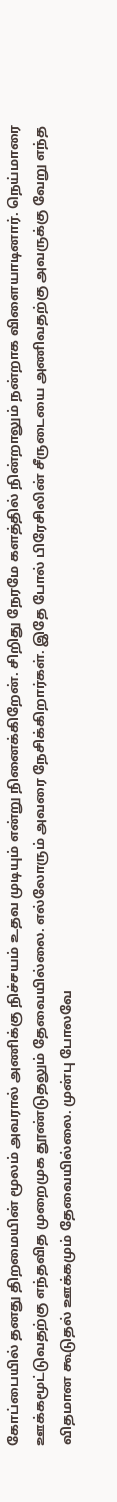கோப்பையில் தனது திறமையின் மூலம் அவரால் அணிக்கு நிச்சயம் உதவ முடியும் என்று நினைக்கிறேன். சிறிது நேரமே களத்தில் நின்றாலும் நன்றாக விளையாடினார். நெய்மாரை ஊக்கமூட்டுவதற்கு எந்தவித முறைமுக தூண்டுதலும் தேவையில்லை. எல்லோரும் அவரை நேசிக்கிறார்கள். இதே போல் பிரேசிலின் சீருடையை அணிவதற்கு அவருக்கு வேறு எந்த விதமான கூடுதல் ஊக்கமும் தேவையில்லை. முன்பு போலவே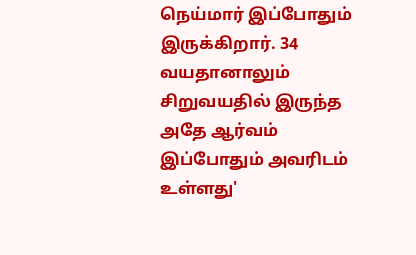நெய்மார் இப்போதும் இருக்கிறார். 34 வயதானாலும் சிறுவயதில் இருந்த அதே ஆர்வம் இப்போதும் அவரிடம் உள்ளது'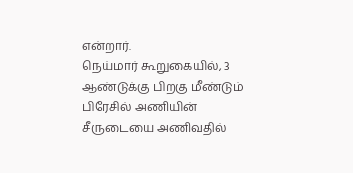என்றார்.
நெய்மார் கூறுகையில், 3 ஆண்டுக்கு பிறகு மீண்டும் பிரேசில் அணியின் சீருடையை அணிவதில்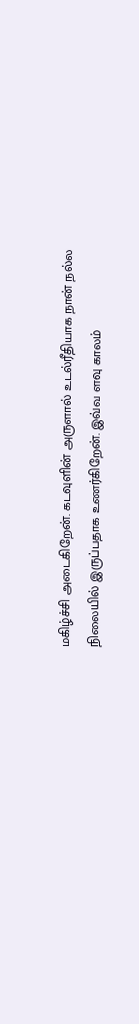மகிழ்ச்சி அடைகிறேன். கடவுளின் அருளால் உடல்ரீதியாக நான் நல்ல நிலையில் இருப்பதாக உணர்கிறேன். இவ்வ ளவு காலம்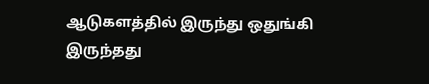ஆடுகளத்தில் இருந்து ஒதுங்கி இருந்தது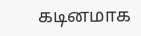கடினமாக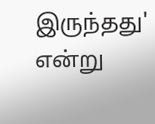இருந்தது' என்று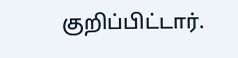குறிப்பிட்டார்.